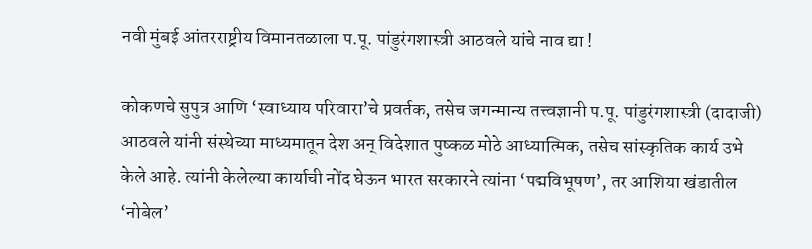नवी मुंबई आंतरराष्ट्रीय विमानतळाला प.पू. पांडुरंगशास्त्री आठवले यांचे नाव द्या !

कोकणचे सुपुत्र आणि ‘स्वाध्याय परिवारा’चे प्रवर्तक, तसेच जगन्मान्य तत्त्वज्ञानी प.पू. पांडुरंगशास्त्री (दादाजी) आठवले यांनी संस्थेच्या माध्यमातून देश अन् विदेशात पुष्कळ मोठे आध्यात्मिक, तसेच सांस्कृतिक कार्य उभे केले आहे. त्यांनी केलेल्या कार्याची नोंद घेऊन भारत सरकारने त्यांना ‘पद्मविभूषण’, तर आशिया खंडातील ‘नोबेल’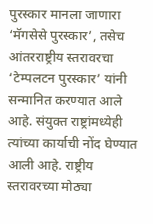पुरस्कार मानला जाणारा ‘मॅगसेसे पुरस्कार’, तसेच आंतरराष्ट्रीय स्तरावरचा ‘टेम्पलटन पुरस्कार’ यांनी सन्मानित करण्यात आले आहे. संयुक्त राष्ट्रांमध्येही त्यांच्या कार्याची नोंद घेण्यात आली आहे. राष्ट्रीय स्तरावरच्या मोठ्या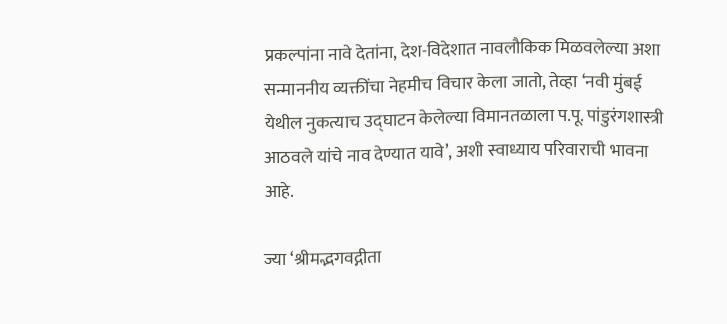प्रकल्पांना नावे देतांना, देश-विदेशात नावलौकिक मिळवलेल्या अशा सन्माननीय व्यक्तींचा नेहमीच विचार केला जातो, तेव्हा ‘नवी मुंबई येथील नुकत्याच उद्घाटन केलेल्या विमानतळाला प.पू. पांडुरंगशास्त्री आठवले यांचे नाव देण्यात यावे’, अशी स्वाध्याय परिवाराची भावना आहे.

ज्या ‘श्रीमद्भगवद्गीता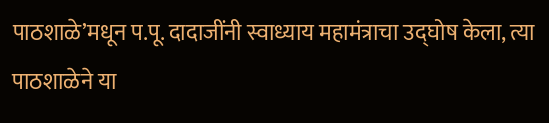पाठशाळे’मधून प.पू. दादाजींनी स्वाध्याय महामंत्राचा उद्घोष केला, त्या पाठशाळेने या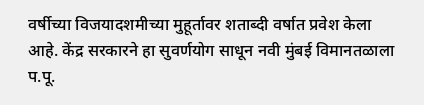वर्षीच्या विजयादशमीच्या मुहूर्तावर शताब्दी वर्षात प्रवेश केला आहे. केंद्र सरकारने हा सुवर्णयोग साधून नवी मुंबई विमानतळाला प.पू.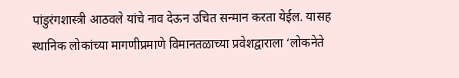पांडुरंगशास्त्री आठवले यांचे नाव देऊन उचित सन्मान करता येईल. यासह स्थानिक लोकांच्या मागणीप्रमाणे विमानतळाच्या प्रवेशद्वाराला ‘लोकनेते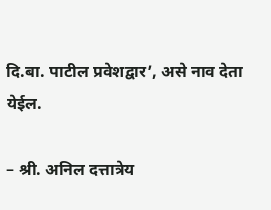दि.बा. पाटील प्रवेशद्वार’, असे नाव देता येईल.

– श्री. अनिल दत्तात्रेय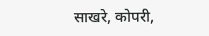साखरे, कोपरी,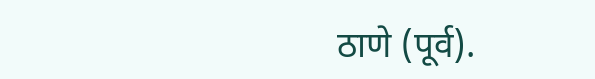ठाणे (पूर्व).